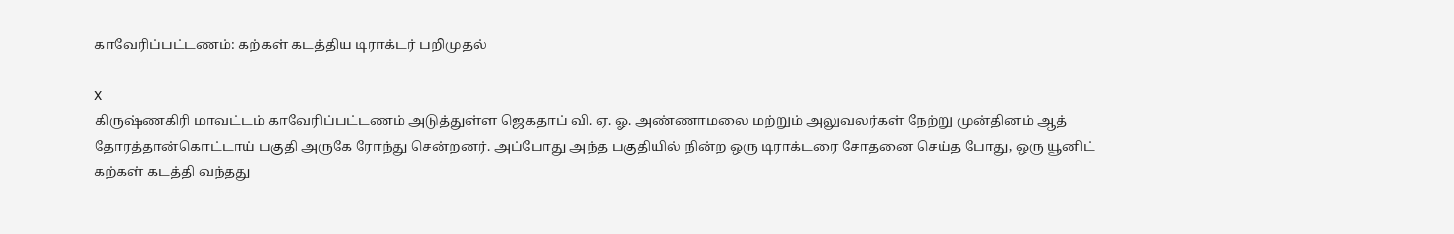காவேரிப்பட்டணம்: கற்கள் கடத்திய டிராக்டர் பறிமுதல்

X
கிருஷ்ணகிரி மாவட்டம் காவேரிப்பட்டணம் அடுத்துள்ள ஜெகதாப் வி. ஏ. ஓ. அண்ணாமலை மற்றும் அலுவலர்கள் நேற்று முன்தினம் ஆத் தோரத்தான்கொட்டாய் பகுதி அருகே ரோந்து சென்றனர். அப்போது அந்த பகுதியில் நின்ற ஒரு டிராக்டரை சோதனை செய்த போது, ஒரு யூனிட் கற்கள் கடத்தி வந்தது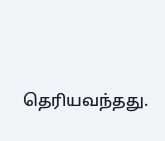தெரியவந்தது.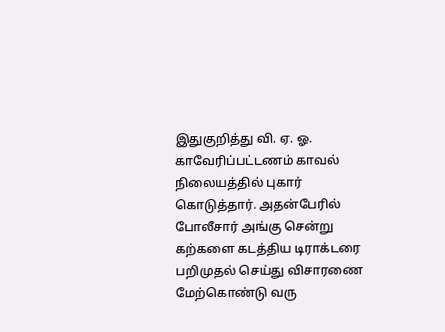இதுகுறித்து வி. ஏ. ஓ. காவேரிப்பட்டணம் காவல் நிலையத்தில் புகார் கொடுத்தார். அதன்பேரில் போலீசார் அங்கு சென்று கற்களை கடத்திய டிராக்டரை பறிமுதல் செய்து விசாரணை மேற்கொண்டு வரு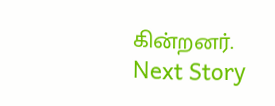கின்றனர்.
Next Story